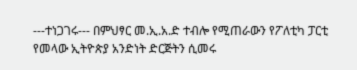---ተነጋገሩ--- በምህፃር መ.ኢ.አ.ድ ተብሎ የሚጠራውን የፖለቲካ ፓርቲ የመላው ኢትዮጵያ አንድነት ድርጅትን ሲመሩ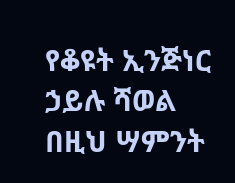የቆዩት ኢንጅነር ኃይሉ ሻወል በዚህ ሣምንት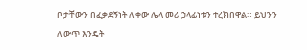ቦታቸውን በፈቃደኝነት ለቀው ሌላ መሪ ኃላፊነቱን ተረክበዋል። ይህንን ለውጥ እንዴት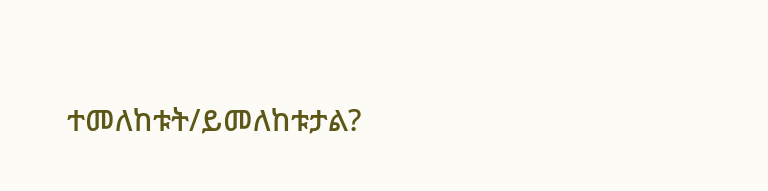ተመለከቱት/ይመለከቱታል?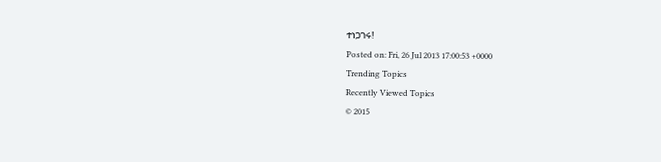ተነጋገሩ!
Posted on: Fri, 26 Jul 2013 17:00:53 +0000
Trending Topics
Recently Viewed Topics
© 2015